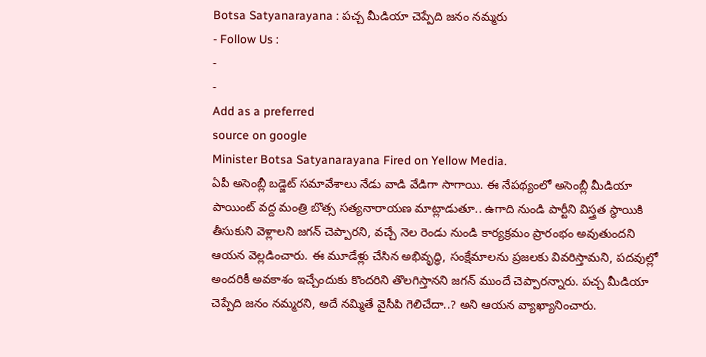Botsa Satyanarayana : పచ్చ మీడియా చెప్పేది జనం నమ్మరు
- Follow Us :
-
-
Add as a preferred
source on google
Minister Botsa Satyanarayana Fired on Yellow Media.
ఏపీ అసెంబ్లీ బడ్జెట్ సమావేశాలు నేడు వాడి వేడిగా సాగాయి. ఈ నేపథ్యంలో అసెంబ్లీ మీడియా పాయింట్ వద్ద మంత్రి బొత్స సత్యనారాయణ మాట్లాడుతూ.. ఉగాది నుండి పార్టీని విస్త్రత స్థాయికి తీసుకుని వెళ్లాలని జగన్ చెప్పారని, వచ్చే నెల రెండు నుండి కార్యక్రమం ప్రారంభం అవుతుందని ఆయన వెల్లడించారు. ఈ మూడేళ్లు చేసిన అభివృద్ధి, సంక్షేమాలను ప్రజలకు వివరిస్తామని, పదవుల్లో అందరికీ అవకాశం ఇచ్చేందుకు కొందరిని తొలగిస్తానని జగన్ ముందే చెప్పారన్నారు. పచ్చ మీడియా చెప్పేది జనం నమ్మరని, అదే నమ్మితే వైసీపి గెలిచేదా..? అని ఆయన వ్యాఖ్యానించారు.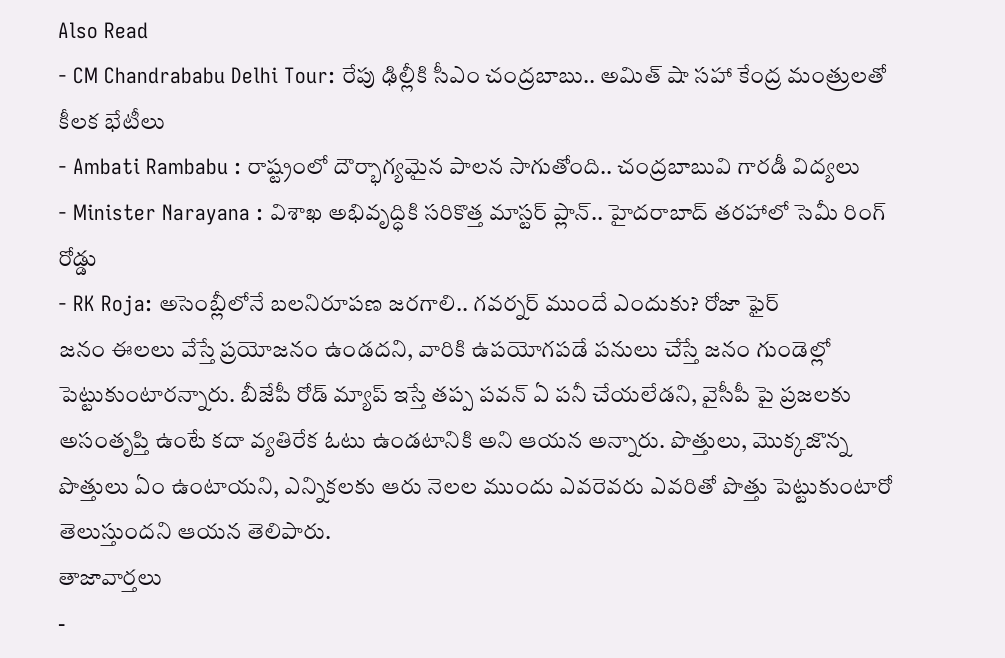Also Read
- CM Chandrababu Delhi Tour: రేపు ఢిల్లీకి సీఎం చంద్రబాబు.. అమిత్ షా సహా కేంద్ర మంత్రులతో కీలక భేటీలు
- Ambati Rambabu : రాష్ట్రంలో దౌర్భాగ్యమైన పాలన సాగుతోంది.. చంద్రబాబువి గారడీ విద్యలు
- Minister Narayana : విశాఖ అభివృద్ధికి సరికొత్త మాస్టర్ ప్లాన్.. హైదరాబాద్ తరహాలో సెమీ రింగ్ రోడ్డు
- RK Roja: అసెంబ్లీలోనే బలనిరూపణ జరగాలి.. గవర్నర్ ముందే ఎందుకు? రోజా ఫైర్
జనం ఈలలు వేస్తే ప్రయోజనం ఉండదని, వారికి ఉపయోగపడే పనులు చేస్తే జనం గుండెల్లో పెట్టుకుంటారన్నారు. బీజేపీ రోడ్ మ్యాప్ ఇస్తే తప్ప పవన్ ఏ పనీ చేయలేడని, వైసీపీ పై ప్రజలకు అసంతృప్తి ఉంటే కదా వ్యతిరేక ఓటు ఉండటానికి అని ఆయన అన్నారు. పొత్తులు, మొక్కజొన్న పొత్తులు ఏం ఉంటాయని, ఎన్నికలకు ఆరు నెలల ముందు ఎవరెవరు ఎవరితో పొత్తు పెట్టుకుంటారో తెలుస్తుందని ఆయన తెలిపారు.
తాజావార్తలు
-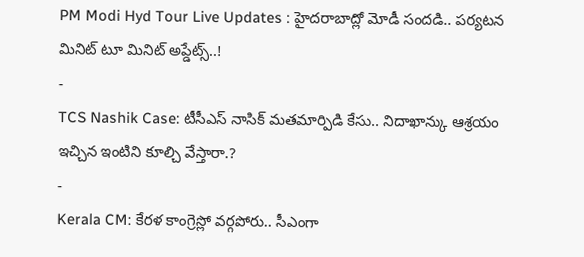PM Modi Hyd Tour Live Updates : హైదరాబాద్లో మోడీ సందడి.. పర్యటన మినిట్ టూ మినిట్ అప్డేట్స్..!
-
TCS Nashik Case: టీసీఎస్ నాసిక్ మతమార్పిడి కేసు.. నిదాఖాన్కు ఆశ్రయం ఇచ్చిన ఇంటిని కూల్చి వేస్తారా.?
-
Kerala CM: కేరళ కాంగ్రెస్లో వర్గపోరు.. సీఎంగా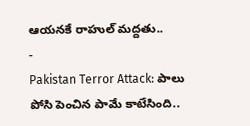ఆయనకే రాహుల్ మద్దతు..
-
Pakistan Terror Attack: పాలు పోసి పెంచిన పామే కాటేసింది..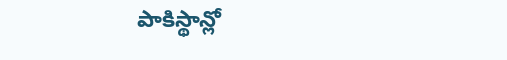పాకిస్థాన్లో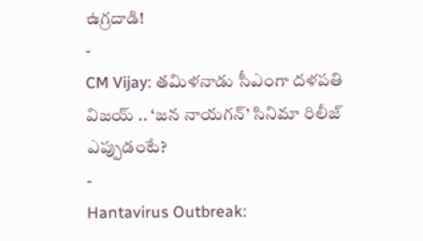ఉగ్రదాడి!
-
CM Vijay: తమిళనాడు సీఎంగా దళపతి విజయ్ .. ‘జన నాయగన్’ సినిమా రిలీజ్ ఎప్పుడంటే?
-
Hantavirus Outbreak: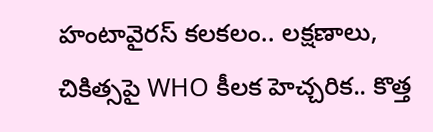హంటావైరస్ కలకలం.. లక్షణాలు, చికిత్సపై WHO కీలక హెచ్చరిక.. కొత్త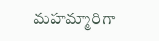మహమ్మారిగా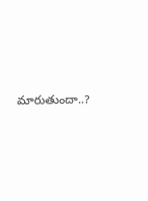మారుతుందా..?